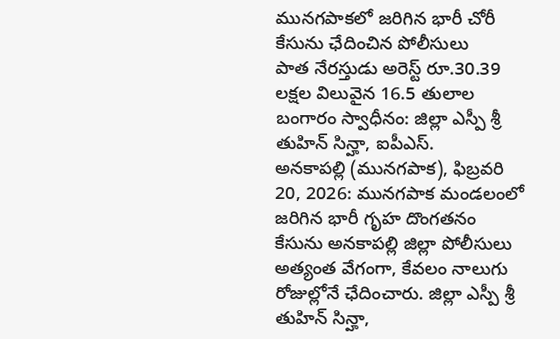మునగపాకలో జరిగిన భారీ చోరీ కేసును ఛేదించిన పోలీసులు
పాత నేరస్తుడు అరెస్ట్ రూ.30.39 లక్షల విలువైన 16.5 తులాల బంగారం స్వాధీనం: జిల్లా ఎస్పీ శ్రీ తుహిన్ సిన్హా, ఐపీఎస్.
అనకాపల్లి (మునగపాక), ఫిబ్రవరి 20, 2026: మునగపాక మండలంలో జరిగిన భారీ గృహ దొంగతనం కేసును అనకాపల్లి జిల్లా పోలీసులు అత్యంత వేగంగా, కేవలం నాలుగు రోజుల్లోనే ఛేదించారు. జిల్లా ఎస్పీ శ్రీ తుహిన్ సిన్హా,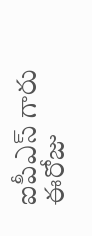ఐపీఎస్ గారు ఈరోజు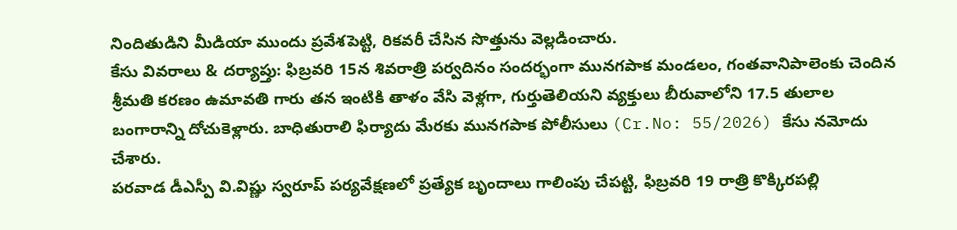నిందితుడిని మీడియా ముందు ప్రవేశపెట్టి, రికవరీ చేసిన సొత్తును వెల్లడించారు.
కేసు వివరాలు & దర్యాప్తు: ఫిబ్రవరి 15న శివరాత్రి పర్వదినం సందర్భంగా మునగపాక మండలం, గంతవానిపాలెంకు చెందిన శ్రీమతి కరణం ఉమావతి గారు తన ఇంటికి తాళం వేసి వెళ్లగా, గుర్తుతెలియని వ్యక్తులు బీరువాలోని 17.5 తులాల బంగారాన్ని దోచుకెళ్లారు. బాధితురాలి ఫిర్యాదు మేరకు మునగపాక పోలీసులు (Cr.No: 55/2026) కేసు నమోదు చేశారు.
పరవాడ డీఎస్పీ వి.విష్ణు స్వరూప్ పర్యవేక్షణలో ప్రత్యేక బృందాలు గాలింపు చేపట్టి, ఫిబ్రవరి 19 రాత్రి కొక్కిరపల్లి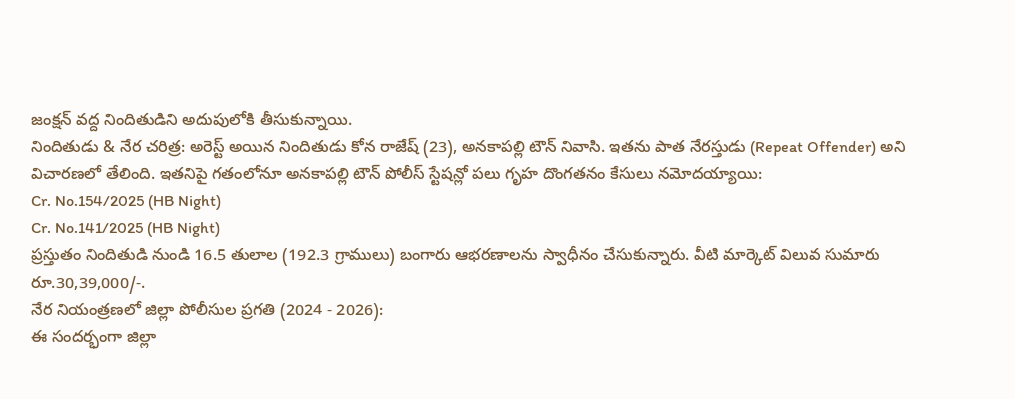జంక్షన్ వద్ద నిందితుడిని అదుపులోకి తీసుకున్నాయి.
నిందితుడు & నేర చరిత్ర: అరెస్ట్ అయిన నిందితుడు కోన రాజేష్ (23), అనకాపల్లి టౌన్ నివాసి. ఇతను పాత నేరస్తుడు (Repeat Offender) అని విచారణలో తేలింది. ఇతనిపై గతంలోనూ అనకాపల్లి టౌన్ పోలీస్ స్టేషన్లో పలు గృహ దొంగతనం కేసులు నమోదయ్యాయి:
Cr. No.154/2025 (HB Night)
Cr. No.141/2025 (HB Night)
ప్రస్తుతం నిందితుడి నుండి 16.5 తులాల (192.3 గ్రాములు) బంగారు ఆభరణాలను స్వాధీనం చేసుకున్నారు. వీటి మార్కెట్ విలువ సుమారు రూ.30,39,000/-.
నేర నియంత్రణలో జిల్లా పోలీసుల ప్రగతి (2024 - 2026):
ఈ సందర్భంగా జిల్లా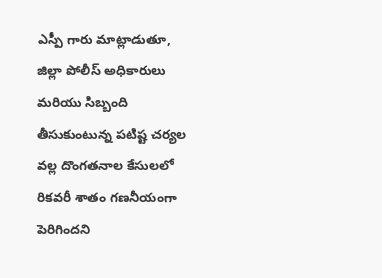ఎస్పీ గారు మాట్లాడుతూ, జిల్లా పోలీస్ అధికారులు మరియు సిబ్బంది తీసుకుంటున్న పటిష్ట చర్యల వల్ల దొంగతనాల కేసులలో రికవరీ శాతం గణనీయంగా పెరిగిందని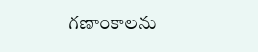గణాంకాలను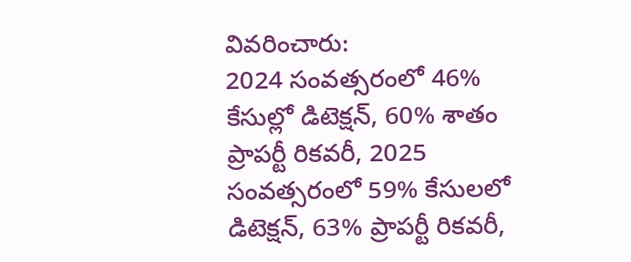వివరించారు:
2024 సంవత్సరంలో 46% కేసుల్లో డిటెక్షన్, 60% శాతం ప్రాపర్టీ రికవరీ, 2025 సంవత్సరంలో 59% కేసులలో డిటెక్షన్, 63% ప్రాపర్టీ రికవరీ,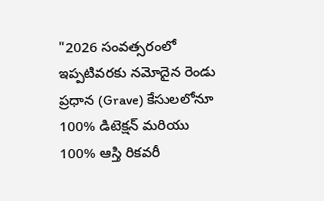"2026 సంవత్సరంలో ఇప్పటివరకు నమోదైన రెండు ప్రధాన (Grave) కేసులలోనూ 100% డిటెక్షన్ మరియు 100% ఆస్తి రికవరీ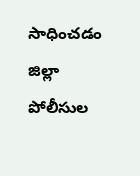సాధించడం జిల్లా పోలీసుల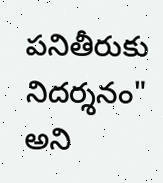పనితీరుకు నిదర్శనం" అని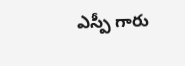ఎస్పీ గారు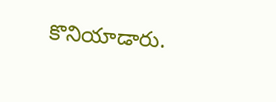కొనియాడారు.